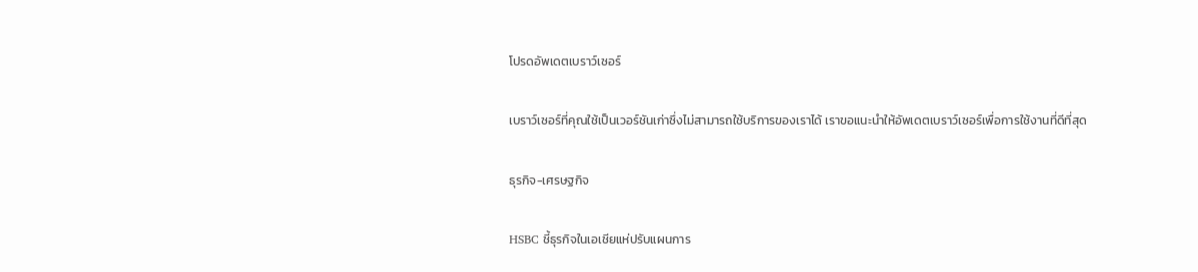โปรดอัพเดตเบราว์เซอร์

เบราว์เซอร์ที่คุณใช้เป็นเวอร์ชันเก่าซึ่งไม่สามารถใช้บริการของเราได้ เราขอแนะนำให้อัพเดตเบราว์เซอร์เพื่อการใช้งานที่ดีที่สุด

ธุรกิจ-เศรษฐกิจ

HSBC ชี้ธุรกิจในเอเชียแห่ปรับแผนการ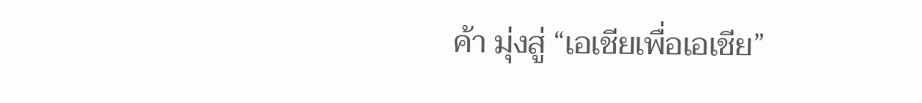ค้า มุ่งสู่ “เอเชียเพื่อเอเชีย”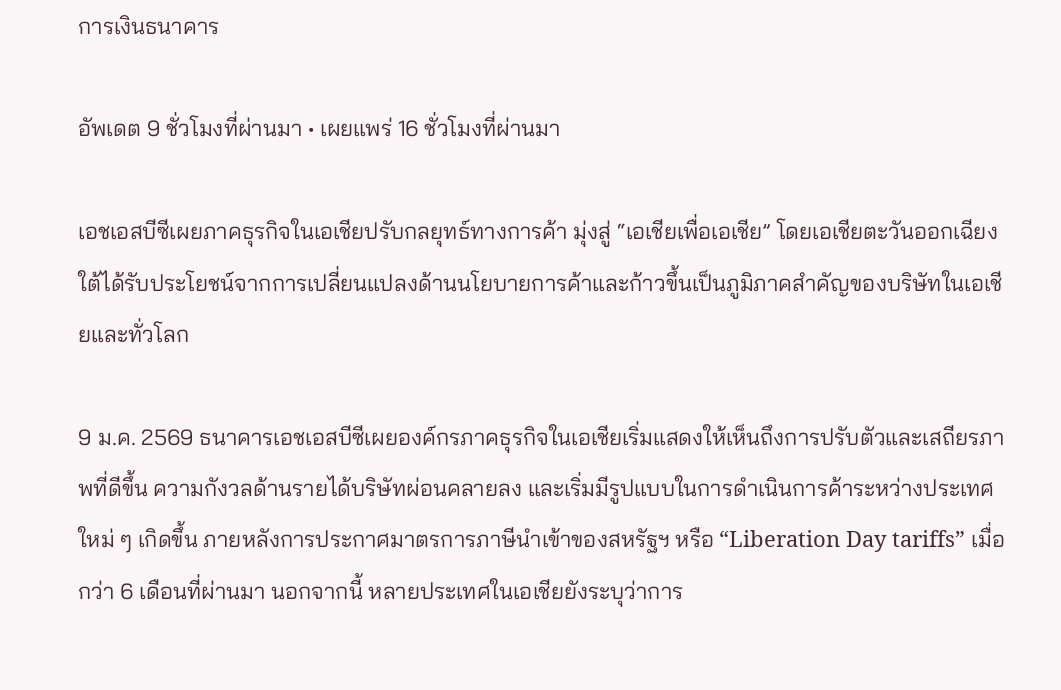การเงินธนาคาร

อัพเดต 9 ชั่วโมงที่ผ่านมา • เผยแพร่ 16 ชั่วโมงที่ผ่านมา

เอชเอสบีซีเผยภาคธุรกิจในเอเชียปรับกลยุทธ์ทางการค้า มุ่งสู่ “เอเชียเพื่อเอเชีย” โดยเอเชียตะวันออกเฉียงใต้ได้รับประโยชน์จากการเปลี่ยนแปลงด้านนโยบายการค้าและก้าวขึ้นเป็นภูมิภาคสำคัญของบริษัทในเอเชียและทั่วโลก

9 ม.ค. 2569 ธนาคารเอชเอสบีซีเผยองค์กรภาคธุรกิจในเอเชียเริ่มแสดงให้เห็นถึงการปรับตัวและเสถียรภาพที่ดีขึ้น ความกังวลด้านรายได้บริษัทผ่อนคลายลง และเริ่มมีรูปแบบในการดำเนินการค้าระหว่างประเทศใหม่ ๆ เกิดขึ้น ภายหลังการประกาศมาตรการภาษีนำเข้าของสหรัฐฯ หรือ “Liberation Day tariffs” เมื่อกว่า 6 เดือนที่ผ่านมา นอกจากนี้ หลายประเทศในเอเชียยังระบุว่าการ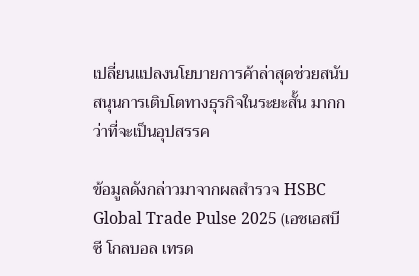เปลี่ยนแปลงนโยบายการค้าล่าสุดช่วยสนับสนุนการเติบโตทางธุรกิจในระยะสั้น มากกว่าที่จะเป็นอุปสรรค

ข้อมูลดังกล่าวมาจากผลสำรวจ HSBC Global Trade Pulse 2025 (เอชเอสบีซี โกลบอล เทรด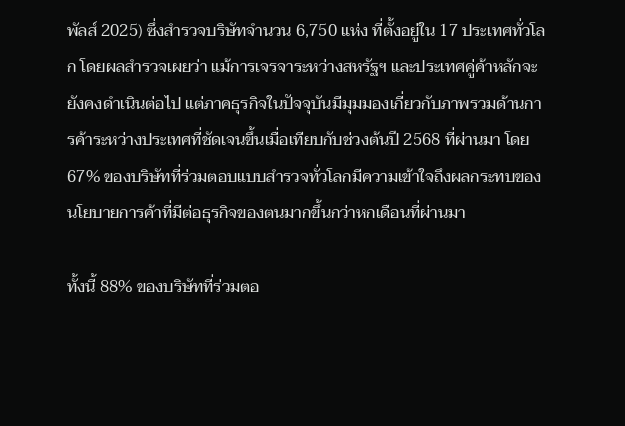พัลส์ 2025) ซึ่งสำรวจบริษัทจำนวน 6,750 แห่ง ที่ตั้งอยู่ใน 17 ประเทศทั่วโลก โดยผลสำรวจเผยว่า แม้การเจรจาระหว่างสหรัฐฯ และประเทศคู่ค้าหลักจะยังคงดำเนินต่อไป แต่ภาคธุรกิจในปัจจุบันมีมุมมองเกี่ยวกับภาพรวมด้านการค้าระหว่างประเทศที่ชัดเจนขึ้นเมื่อเทียบกับช่วงต้นปี 2568 ที่ผ่านมา โดย 67% ของบริษัทที่ร่วมตอบแบบสำรวจทั่วโลกมีความเข้าใจถึงผลกระทบของนโยบายการค้าที่มีต่อธุรกิจของตนมากขึ้นกว่าหกเดือนที่ผ่านมา

ทั้งนี้ 88% ของบริษัทที่ร่วมตอ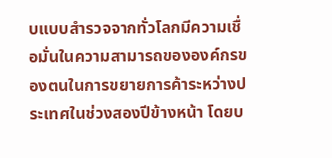บแบบสำรวจจากทั่วโลกมีความเชื่อมั่นในความสามารถขององค์กรของตนในการขยายการค้าระหว่างประเทศในช่วงสองปีข้างหน้า โดยบ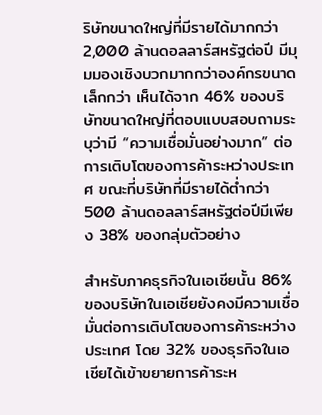ริษัทขนาดใหญ่ที่มีรายได้มากกว่า 2,000 ล้านดอลลาร์สหรัฐต่อปี มีมุมมองเชิงบวกมากกว่าองค์กรขนาดเล็กกว่า เห็นได้จาก 46% ของบริษัทขนาดใหญ่ที่ตอบแบบสอบถามระบุว่ามี “ความเชื่อมั่นอย่างมาก” ต่อการเติบโตของการค้าระหว่างประเทศ ขณะที่บริษัทที่มีรายได้ต่ำกว่า 500 ล้านดอลลาร์สหรัฐต่อปีมีเพียง 38% ของกลุ่มตัวอย่าง

สำหรับภาคธุรกิจในเอเชียนั้น 86% ของบริษัทในเอเชียยังคงมีความเชื่อมั่นต่อการเติบโตของการค้าระหว่างประเทศ โดย 32% ของธุรกิจในเอเชียได้เข้าขยายการค้าระห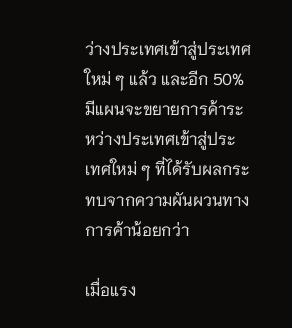ว่างประเทศเข้าสู่ประเทศใหม่ ๆ แล้ว และอีก 50% มีแผนจะขยายการค้าระหว่างประเทศเข้าสู่ประเทศใหม่ ๆ ที่ได้รับผลกระทบจากความผันผวนทางการค้าน้อยกว่า

เมื่อแรง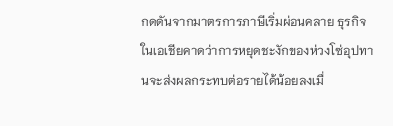กดดันจากมาตรการภาษีเริ่มผ่อนคลาย ธุรกิจในเอเชียคาดว่าการหยุดชะงักของห่วงโซ่อุปทานจะส่งผลกระทบต่อรายได้น้อยลงเมื่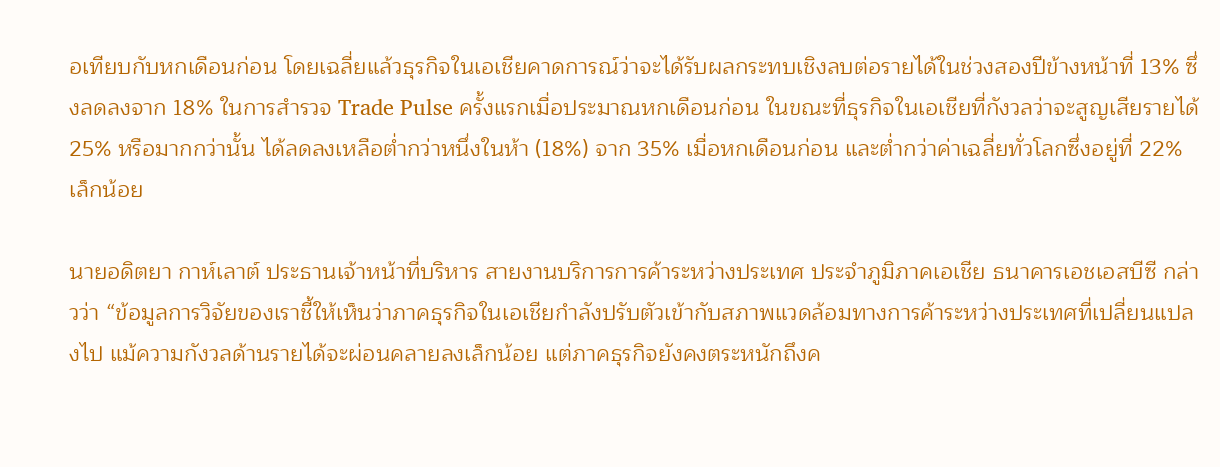อเทียบกับหกเดือนก่อน โดยเฉลี่ยแล้วธุรกิจในเอเชียคาดการณ์ว่าจะได้รับผลกระทบเชิงลบต่อรายได้ในช่วงสองปีข้างหน้าที่ 13% ซึ่งลดลงจาก 18% ในการสำรวจ Trade Pulse ครั้งแรกเมื่อประมาณหกเดือนก่อน ในขณะที่ธุรกิจในเอเชียที่กังวลว่าจะสูญเสียรายได้ 25% หรือมากกว่านั้น ได้ลดลงเหลือต่ำกว่าหนึ่งในห้า (18%) จาก 35% เมื่อหกเดือนก่อน และต่ำกว่าค่าเฉลี่ยทั่วโลกซึ่งอยู่ที่ 22% เล็กน้อย

นายอดิตยา กาห์เลาต์ ประธานเจ้าหน้าที่บริหาร สายงานบริการการค้าระหว่างประเทศ ประจำภูมิภาคเอเชีย ธนาคารเอชเอสบีซี กล่าวว่า “ข้อมูลการวิจัยของเราชี้ให้เห็นว่าภาคธุรกิจในเอเชียกำลังปรับตัวเข้ากับสภาพแวดล้อมทางการค้าระหว่างประเทศที่เปลี่ยนแปลงไป แม้ความกังวลด้านรายได้จะผ่อนคลายลงเล็กน้อย แต่ภาคธุรกิจยังคงตระหนักถึงค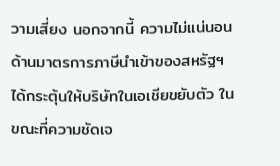วามเสี่ยง นอกจากนี้ ความไม่แน่นอนด้านมาตรการภาษีนำเข้าของสหรัฐฯ ได้กระตุ้นให้บริษัทในเอเชียขยับตัว ในขณะที่ความชัดเจ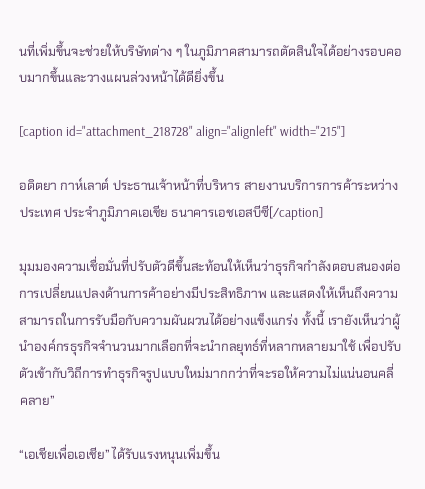นที่เพิ่มขึ้นจะช่วยให้บริษัทต่าง ๆ ในภูมิภาคสามารถตัดสินใจได้อย่างรอบคอบมากขึ้นและวางแผนล่วงหน้าได้ดียิ่งขึ้น

[caption id="attachment_218728" align="alignleft" width="215"]

อดิตยา กาห์เลาต์ ประธานเจ้าหน้าที่บริหาร สายงานบริการการค้าระหว่างประเทศ ประจำภูมิภาคเอเชีย ธนาคารเอชเอสบีซี[/caption]

มุมมองความเชื่อมั่นที่ปรับตัวดีขึ้นสะท้อนให้เห็นว่าธุรกิจกำลังตอบสนองต่อการเปลี่ยนแปลงด้านการค้าอย่างมีประสิทธิภาพ และแสดงให้เห็นถึงความสามารถในการรับมือกับความผันผวนได้อย่างแข็งแกร่ง ทั้งนี้ เรายังเห็นว่าผู้นำองค์กรธุรกิจจำนวนมากเลือกที่จะนำกลยุทธ์ที่หลากหลายมาใช้ เพื่อปรับตัวเข้ากับวิถีการทำธุรกิจรูปแบบใหม่มากกว่าที่จะรอให้ความไม่แน่นอนคลี่คลาย”

“เอเชียเพื่อเอเชีย” ได้รับแรงหนุนเพิ่มขึ้น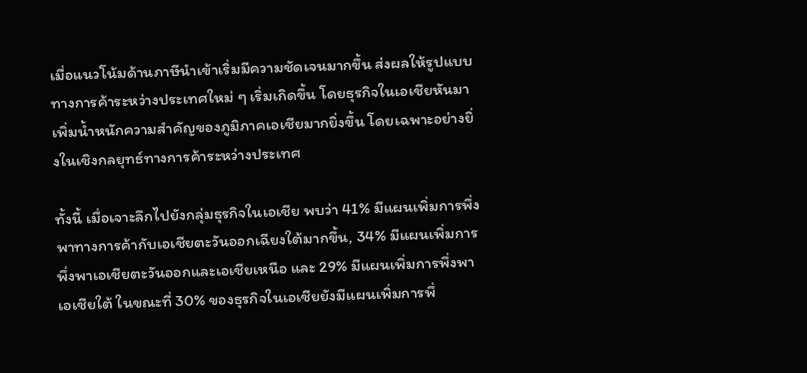เมื่อแนวโน้มด้านภาษีนำเข้าเริ่มมีความชัดเจนมากขึ้น ส่งผลให้รูปแบบทางการค้าระหว่างประเทศใหม่ ๆ เริ่มเกิดขึ้น โดยธุรกิจในเอเชียหันมาเพิ่มน้ำหนักความสำคัญของภูมิภาคเอเชียมากยิ่งขึ้น โดยเฉพาะอย่างยิ่งในเชิงกลยุทธ์ทางการค้าระหว่างประเทศ

ทั้งนี้ เมื่อเจาะลึกไปยังกลุ่มธุรกิจในเอเชีย พบว่า 41% มีแผนเพิ่มการพึ่งพาทางการค้ากับเอเชียตะวันออกเฉียงใต้มากขึ้น, 34% มีแผนเพิ่มการพึ่งพาเอเชียตะวันออกและเอเชียเหนือ และ 29% มีแผนเพิ่มการพึ่งพาเอเชียใต้ ในขณะที่ 30% ของธุรกิจในเอเชียยังมีแผนเพิ่มการพึ่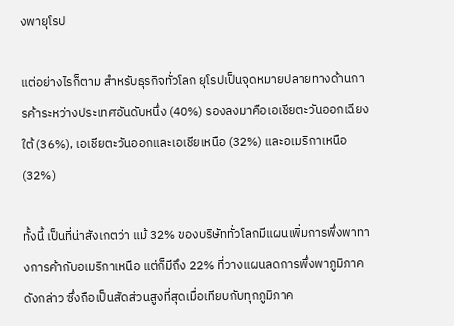งพายุโรป

แต่อย่างไรก็ตาม สำหรับธุรกิจทั่วโลก ยุโรปเป็นจุดหมายปลายทางด้านการค้าระหว่างประเทศอันดับหนึ่ง (40%) รองลงมาคือเอเชียตะวันออกเฉียงใต้ (36%), เอเชียตะวันออกและเอเชียเหนือ (32%) และอเมริกาเหนือ (32%)

ทั้งนี้ เป็นที่น่าสังเกตว่า แม้ 32% ของบริษัททั่วโลกมีแผนเพิ่มการพึ่งพาทางการค้ากับอเมริกาเหนือ แต่ก็มีถึง 22% ที่วางแผนลดการพึ่งพาภูมิภาคดังกล่าว ซึ่งถือเป็นสัดส่วนสูงที่สุดเมื่อเทียบกับทุกภูมิภาค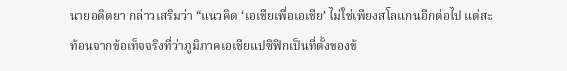นายอดิตยา กล่าวเสริมว่า “แนวคิด ‘เอเชียเพื่อเอเชีย’ ไม่ใช่เพียงสโลแกนอีกต่อไป แต่สะท้อนจากข้อเท็จจริงที่ว่าภูมิภาคเอเชียแปซิฟิกเป็นที่ตั้งของข้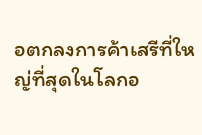อตกลงการค้าเสรีที่ใหญ่ที่สุดในโลกอ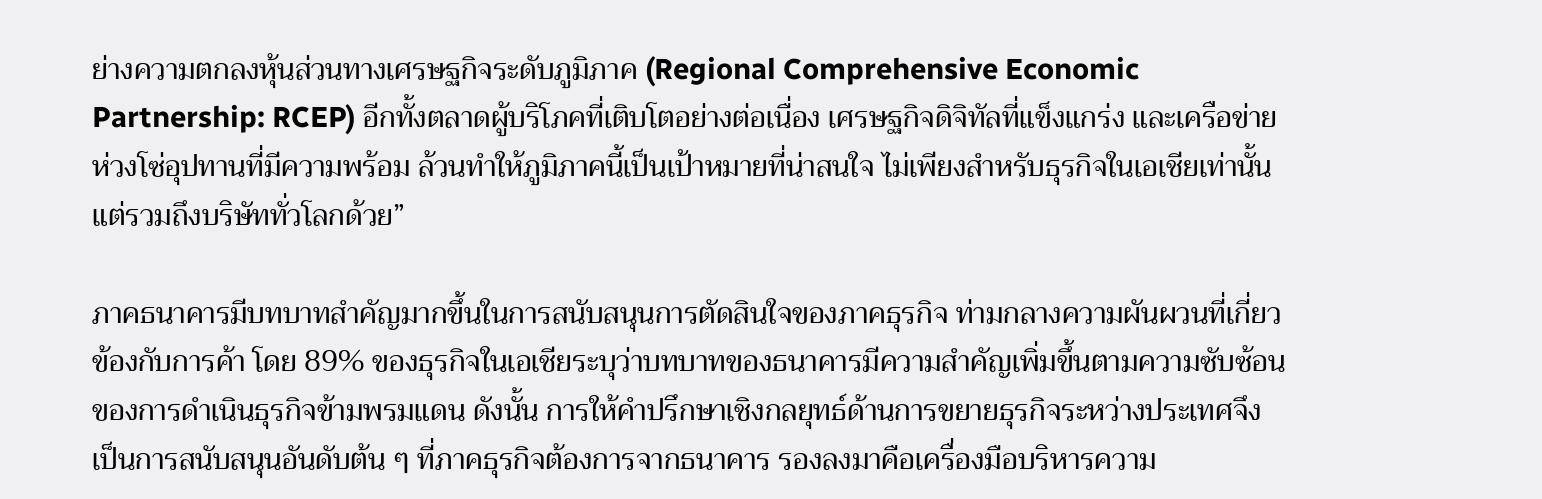ย่างความตกลงหุ้นส่วนทางเศรษฐกิจระดับภูมิภาค (Regional Comprehensive Economic Partnership: RCEP) อีกทั้งตลาดผู้บริโภคที่เติบโตอย่างต่อเนื่อง เศรษฐกิจดิจิทัลที่แข็งแกร่ง และเครือข่ายห่วงโซ่อุปทานที่มีความพร้อม ล้วนทำให้ภูมิภาคนี้เป็นเป้าหมายที่น่าสนใจ ไม่เพียงสำหรับธุรกิจในเอเชียเท่านั้น แต่รวมถึงบริษัททั่วโลกด้วย”

ภาคธนาคารมีบทบาทสำคัญมากขึ้นในการสนับสนุนการตัดสินใจของภาคธุรกิจ ท่ามกลางความผันผวนที่เกี่ยวข้องกับการค้า โดย 89% ของธุรกิจในเอเชียระบุว่าบทบาทของธนาคารมีความสำคัญเพิ่มขึ้นตามความซับซ้อนของการดำเนินธุรกิจข้ามพรมแดน ดังนั้น การให้คำปรึกษาเชิงกลยุทธ์ด้านการขยายธุรกิจระหว่างประเทศจึงเป็นการสนับสนุนอันดับต้น ๆ ที่ภาคธุรกิจต้องการจากธนาคาร รองลงมาคือเครื่องมือบริหารความ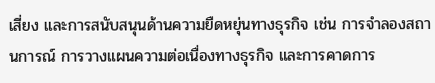เสี่ยง และการสนับสนุนด้านความยืดหยุ่นทางธุรกิจ เช่น การจำลองสถานการณ์ การวางแผนความต่อเนื่องทางธุรกิจ และการคาดการ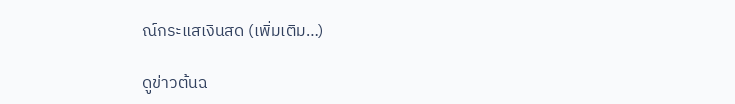ณ์กระแสเงินสด (เพิ่มเติม…)

ดูข่าวต้นฉ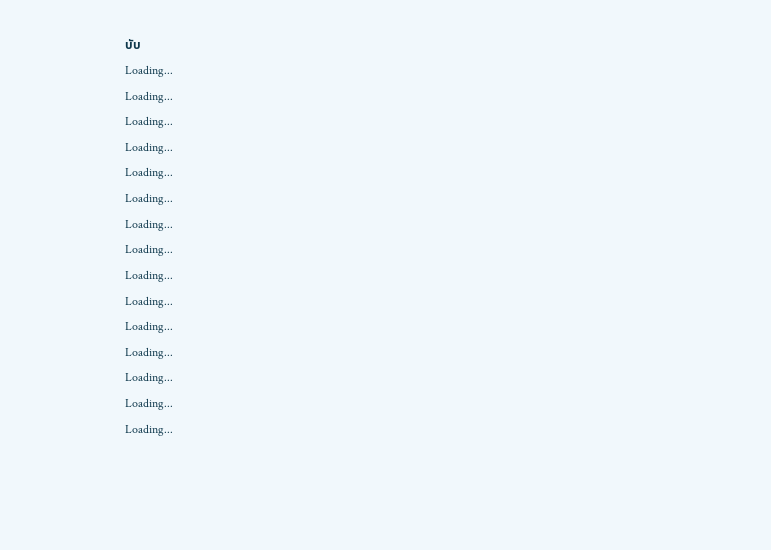บับ
Loading...
Loading...
Loading...
Loading...
Loading...
Loading...
Loading...
Loading...
Loading...
Loading...
Loading...
Loading...
Loading...
Loading...
Loading...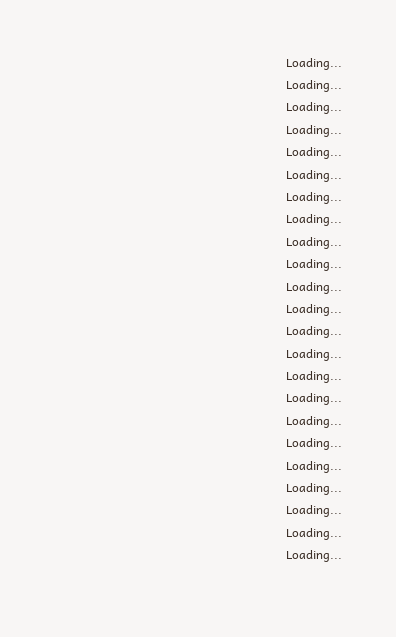Loading...
Loading...
Loading...
Loading...
Loading...
Loading...
Loading...
Loading...
Loading...
Loading...
Loading...
Loading...
Loading...
Loading...
Loading...
Loading...
Loading...
Loading...
Loading...
Loading...
Loading...
Loading...
Loading...